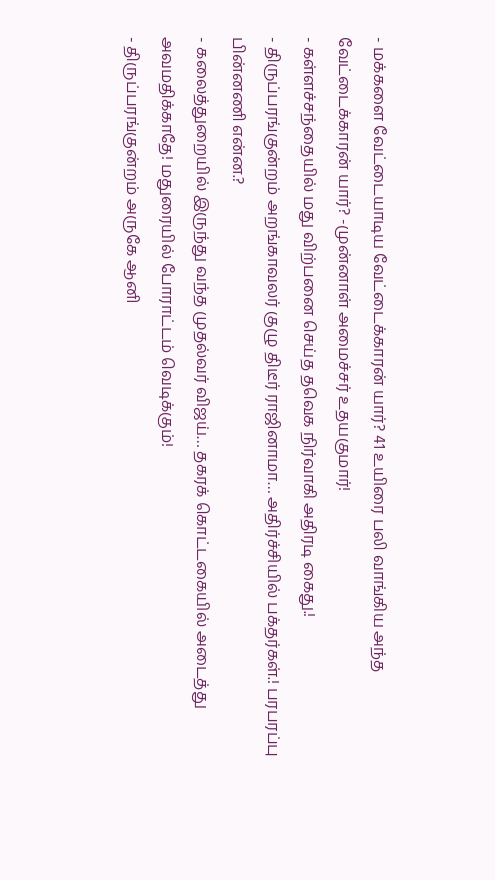- மக்களை வேட்டையாடிய வேட்டைக்காரன் யார்? 41 உயிரை பலி வாங்கிய அந்த வேட்டைக்காரன் யார்? -முன்னாள் அமைச்சர் உதயகுமார்!
- கள்ளச்சந்தையில் மது விற்பனை செய்த தவெக நிர்வாகி அதிரடி கைது.!
- திருப்பரங்குன்றம் அறங்காவலர் குழு திடீர் ராஜினாமா… அதிர்ச்சியில் பக்தர்கள்.! பரபரப்பு பின்னணி என்ன.?
- கலைத்துறையில் இருந்து வந்த முதல்வர் விஜய்… தகரக் கொட்டகையில் அடைத்து அவமதிக்காதே! மதுரையில் போராட்டம் வெடிக்கும்!
- திருப்பரங்குன்றம் அருகே ஆனி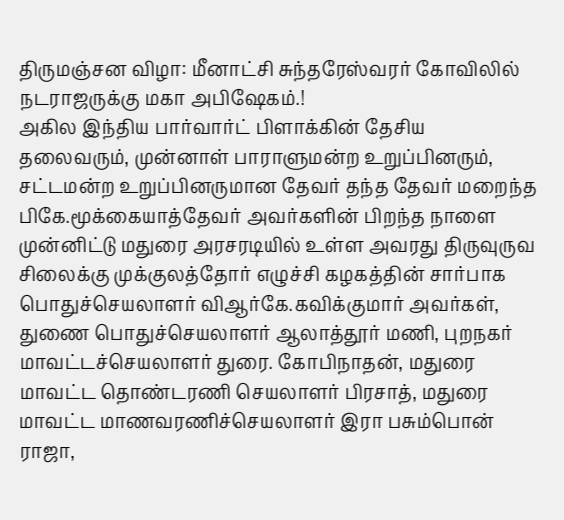திருமஞ்சன விழா: மீனாட்சி சுந்தரேஸ்வரர் கோவிலில் நடராஜருக்கு மகா அபிஷேகம்.!
அகில இந்திய பார்வார்ட் பிளாக்கின் தேசிய தலைவரும், முன்னாள் பாராளுமன்ற உறுப்பினரும், சட்டமன்ற உறுப்பினருமான தேவர் தந்த தேவர் மறைந்த பிகே.மூக்கையாத்தேவர் அவர்களின் பிறந்த நாளை முன்னிட்டு மதுரை அரசரடியில் உள்ள அவரது திருவுருவ சிலைக்கு முக்குலத்தோர் எழுச்சி கழகத்தின் சார்பாக பொதுச்செயலாளர் விஆர்கே.கவிக்குமார் அவர்கள், துணை பொதுச்செயலாளர் ஆலாத்தூர் மணி, புறநகர் மாவட்டச்செயலாளர் துரை. கோபிநாதன், மதுரை மாவட்ட தொண்டரணி செயலாளர் பிரசாத், மதுரை மாவட்ட மாணவரணிச்செயலாளர் இரா பசும்பொன் ராஜா,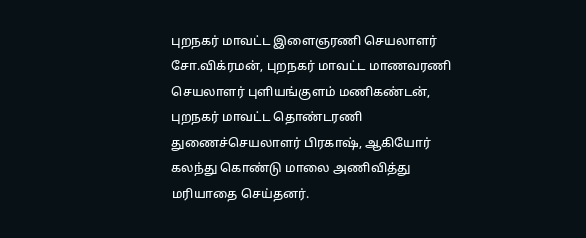புறநகர் மாவட்ட இளைஞரணி செயலாளர் சோ.விக்ரமன், புறநகர் மாவட்ட மாணவரணி செயலாளர் புளியங்குளம் மணிகண்டன், புறநகர் மாவட்ட தொண்டரணி துணைச்செயலாளர் பிரகாஷ், ஆகியோர் கலந்து கொண்டு மாலை அணிவித்து மரியாதை செய்தனர்.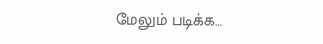மேலும் படிக்க…